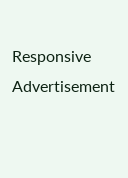Responsive Advertisement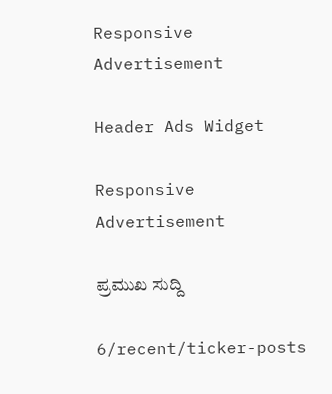Responsive Advertisement

Header Ads Widget

Responsive Advertisement

ಪ್ರಮುಖ ಸುದ್ದಿ

6/recent/ticker-posts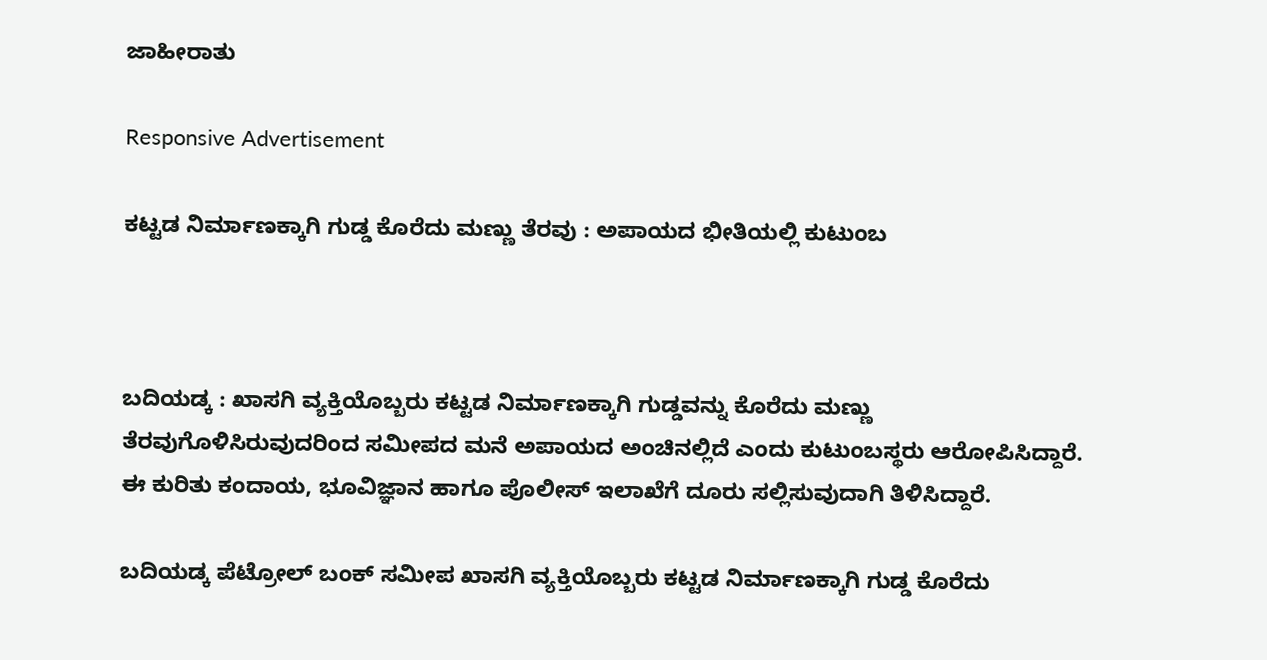ಜಾಹೀರಾತು

Responsive Advertisement

ಕಟ್ಟಡ ನಿರ್ಮಾಣಕ್ಕಾಗಿ ಗುಡ್ಡ ಕೊರೆದು ಮಣ್ಣು ತೆರವು : ಅಪಾಯದ ಭೀತಿಯಲ್ಲಿ ಕುಟುಂಬ



ಬದಿಯಡ್ಕ : ಖಾಸಗಿ ವ್ಯಕ್ತಿಯೊಬ್ಬರು ಕಟ್ಟಡ ನಿರ್ಮಾಣಕ್ಕಾಗಿ ಗುಡ್ಡವನ್ನು ಕೊರೆದು ಮಣ್ಣು ತೆರವುಗೊಳಿಸಿರುವುದರಿಂದ ಸಮೀಪದ ಮನೆ ಅಪಾಯದ ಅಂಚಿನಲ್ಲಿದೆ ಎಂದು ಕುಟುಂಬಸ್ಥರು ಆರೋಪಿಸಿದ್ದಾರೆ. ಈ ಕುರಿತು ಕಂದಾಯ, ಭೂವಿಜ್ಞಾನ ಹಾಗೂ ಪೊಲೀಸ್ ಇಲಾಖೆಗೆ ದೂರು ಸಲ್ಲಿಸುವುದಾಗಿ ತಿಳಿಸಿದ್ದಾರೆ.

ಬದಿಯಡ್ಕ ಪೆಟ್ರೋಲ್ ಬಂಕ್ ಸಮೀಪ ಖಾಸಗಿ ವ್ಯಕ್ತಿಯೊಬ್ಬರು ಕಟ್ಟಡ ನಿರ್ಮಾಣಕ್ಕಾಗಿ ಗುಡ್ಡ ಕೊರೆದು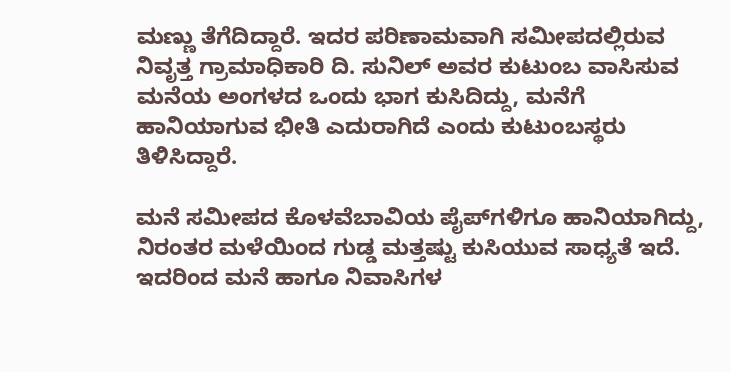ಮಣ್ಣು ತೆಗೆದಿದ್ದಾರೆ. ಇದರ ಪರಿಣಾಮವಾಗಿ ಸಮೀಪದಲ್ಲಿರುವ ನಿವೃತ್ತ ಗ್ರಾಮಾಧಿಕಾರಿ ದಿ. ಸುನಿಲ್ ಅವರ ಕುಟುಂಬ ವಾಸಿಸುವ ಮನೆಯ ಅಂಗಳದ ಒಂದು ಭಾಗ ಕುಸಿದಿದ್ದು, ಮನೆಗೆ ಹಾನಿಯಾಗುವ ಭೀತಿ ಎದುರಾಗಿದೆ ಎಂದು ಕುಟುಂಬಸ್ಥರು ತಿಳಿಸಿದ್ದಾರೆ.

ಮನೆ ಸಮೀಪದ ಕೊಳವೆಬಾವಿಯ ಪೈಪ್‌ಗಳಿಗೂ ಹಾನಿಯಾಗಿದ್ದು, ನಿರಂತರ ಮಳೆಯಿಂದ ಗುಡ್ಡ ಮತ್ತಷ್ಟು ಕುಸಿಯುವ ಸಾಧ್ಯತೆ ಇದೆ. ಇದರಿಂದ ಮನೆ ಹಾಗೂ ನಿವಾಸಿಗಳ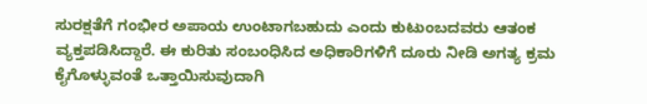ಸುರಕ್ಷತೆಗೆ ಗಂಭೀರ ಅಪಾಯ ಉಂಟಾಗಬಹುದು ಎಂದು ಕುಟುಂಬದವರು ಆತಂಕ ವ್ಯಕ್ತಪಡಿಸಿದ್ದಾರೆ. ಈ ಕುರಿತು ಸಂಬಂಧಿಸಿದ ಅಧಿಕಾರಿಗಳಿಗೆ ದೂರು ನೀಡಿ ಅಗತ್ಯ ಕ್ರಮ ಕೈಗೊಳ್ಳುವಂತೆ ಒತ್ತಾಯಿಸುವುದಾಗಿ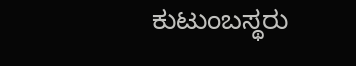ಕುಟುಂಬಸ್ಥರು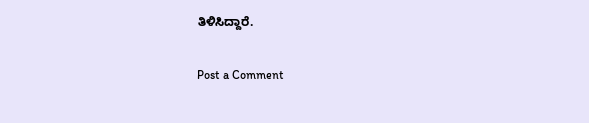ತಿಳಿಸಿದ್ದಾರೆ.

Post a Comment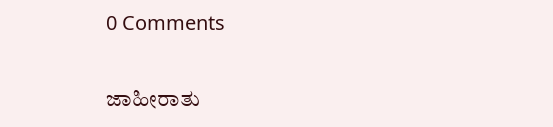0 Comments

ಜಾಹೀರಾತು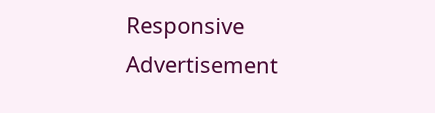Responsive Advertisement